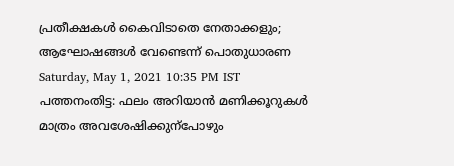പ്രതീക്ഷകൾ കൈവിടാതെ നേതാക്കളും; ആഘോഷങ്ങൾ വേണ്ടെന്ന് പൊതുധാരണ ‌
Saturday, May 1, 2021 10:35 PM IST
പത്തനംതിട്ട: ഫലം അറിയാൻ മണിക്കൂറുകൾ മാത്രം അവശേഷിക്കുന്പോഴും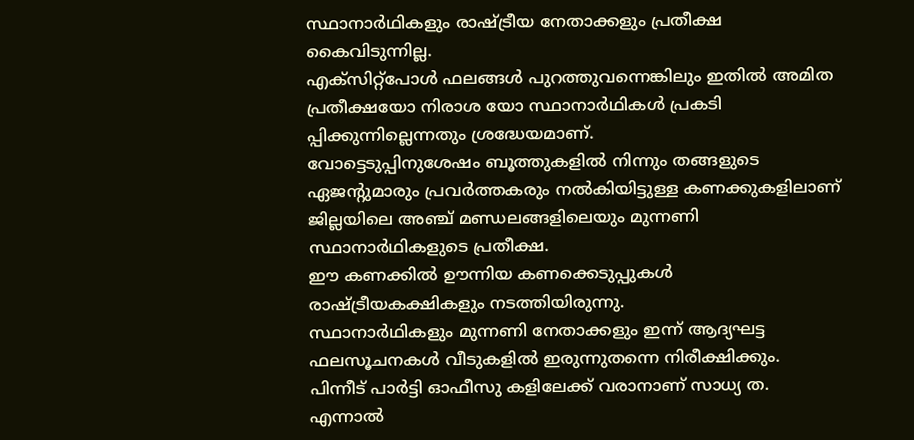സ്ഥാനാർഥികളും രാഷ്ട്രീയ നേതാക്കളും പ്രതീക്ഷ കൈവിടുന്നില്ല.
എക്സിറ്റ്പോൾ ഫലങ്ങൾ പുറത്തുവന്നെങ്കിലും ഇതിൽ അമിത പ്രതീക്ഷയോ നിരാശ യോ സ്ഥാനാർഥികൾ പ്രകടി പ്പിക്കുന്നില്ലെന്നതും ശ്രദ്ധേയമാണ്.
വോട്ടെടുപ്പിനുശേഷം ബൂത്തുകളിൽ നിന്നും തങ്ങളുടെ ഏജന്‍റുമാരും പ്രവർത്തകരും നൽകിയിട്ടുള്ള കണക്കുകളിലാണ് ജില്ലയിലെ അഞ്ച് മണ്ഡലങ്ങളിലെയും മുന്നണി സ്ഥാനാർഥികളുടെ പ്രതീക്ഷ.
ഈ കണക്കിൽ ഊന്നിയ കണക്കെടുപ്പുകൾ രാഷ്ട്രീയകക്ഷികളും നടത്തിയിരുന്നു.
സ്ഥാനാർഥികളും മുന്നണി നേതാക്കളും ഇന്ന് ആദ്യഘട്ട ഫലസൂചനകൾ വീടുകളിൽ ഇരുന്നുതന്നെ നിരീക്ഷിക്കും.
പിന്നീട് പാർട്ടി ഓഫീസു കളിലേക്ക് വരാനാണ് സാധ്യ ത.
എന്നാൽ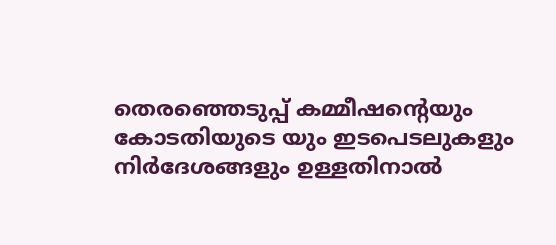തെരഞ്ഞെടുപ്പ് കമ്മീഷന്‍റെയും കോടതിയുടെ യും ഇടപെടലുകളും നിർദേശങ്ങളും ഉള്ളതിനാൽ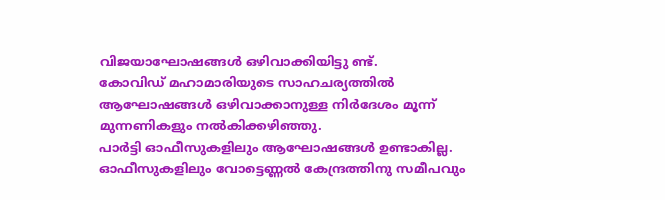വിജയാഘോഷങ്ങൾ ഒഴിവാക്കിയിട്ടു ണ്ട്.
കോവിഡ് മഹാമാരിയുടെ സാഹചര്യത്തിൽ ആഘോഷങ്ങൾ ഒഴിവാക്കാനുള്ള നിർദേശം മൂന്ന് മുന്നണികളും നൽകിക്കഴിഞ്ഞു.
പാർട്ടി ഓഫീസുകളിലും ആഘോഷങ്ങൾ ഉണ്ടാകില്ല.
ഓഫീസുകളിലും വോട്ടെണ്ണൽ കേന്ദ്രത്തിനു സമീപവും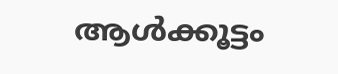ആൾക്കൂട്ടം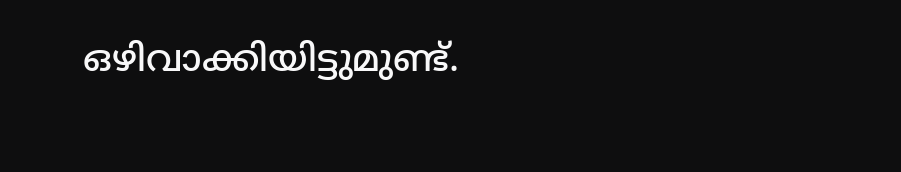ഒഴിവാക്കിയിട്ടുമുണ്ട്.